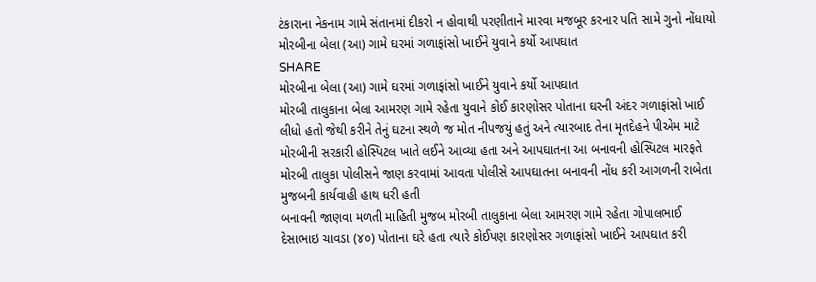ટંકારાના નેકનામ ગામે સંતાનમાં દીકરો ન હોવાથી પરણીતાને મારવા મજબૂર કરનાર પતિ સામે ગુનો નોંધાયો
મોરબીના બેલા (આ) ગામે ઘરમાં ગળાફાંસો ખાઈને યુવાને કર્યો આપઘાત
SHARE
મોરબીના બેલા (આ) ગામે ઘરમાં ગળાફાંસો ખાઈને યુવાને કર્યો આપઘાત
મોરબી તાલુકાના બેલા આમરણ ગામે રહેતા યુવાને કોઈ કારણોસર પોતાના ઘરની અંદર ગળાફાંસો ખાઈ લીધો હતો જેથી કરીને તેનું ઘટના સ્થળે જ મોત નીપજયું હતું અને ત્યારબાદ તેના મૃતદેહને પીએમ માટે મોરબીની સરકારી હોસ્પિટલ ખાતે લઈને આવ્યા હતા અને આપઘાતના આ બનાવની હોસ્પિટલ મારફતે મોરબી તાલુકા પોલીસને જાણ કરવામાં આવતા પોલીસે આપઘાતના બનાવની નોંધ કરી આગળની રાબેતા મુજબની કાર્યવાહી હાથ ધરી હતી
બનાવની જાણવા મળતી માહિતી મુજબ મોરબી તાલુકાના બેલા આમરણ ગામે રહેતા ગોપાલભાઈ દેસાભાઇ ચાવડા (૪૦) પોતાના ઘરે હતા ત્યારે કોઈપણ કારણોસર ગળાફાંસો ખાઈને આપઘાત કરી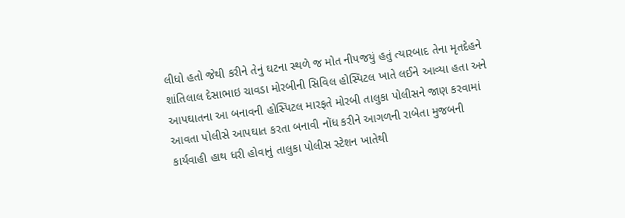લીધો હતો જેથી કરીને તેનું ઘટના સ્થળે જ મોત નીપજયું હતું ત્યારબાદ તેના મૃતદેહને શાંતિલાલ દેસાભાઇ ચાવડા મોરબીની સિવિલ હોસ્પિટલ ખાતે લઈને આવ્યા હતા અને આપઘાતના આ બનાવની હોસ્પિટલ મારફતે મોરબી તાલુકા પોલીસને જાણ કરવામાં આવતા પોલીસે આપઘાત કરતા બનાવી નોંધ કરીને આગળની રાબેતા મુજબની કાર્યવાહી હાથ ધરી હોવાનું તાલુકા પોલીસ સ્ટેશન ખાતેથી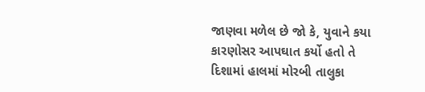જાણવા મળેલ છે જો કે, યુવાને કયા કારણોસર આપઘાત કર્યો હતો તે દિશામાં હાલમાં મોરબી તાલુકા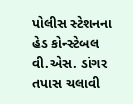પોલીસ સ્ટેશનના હેડ કોન્સ્ટેબલ વી.એસ. ડાંગર તપાસ ચલાવી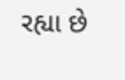રહ્યા છે